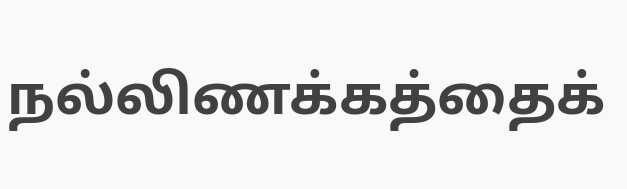நல்லிணக்கத்தைக்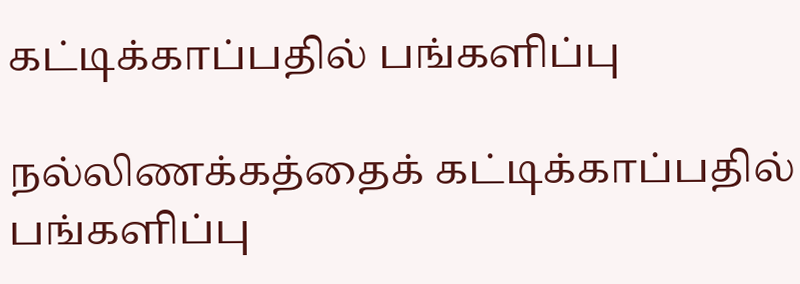கட்டிக்காப்பதில் பங்களிப்பு

நல்லிணக்கத்தைக் கட்டிக்காப்பதில் பங்களிப்பு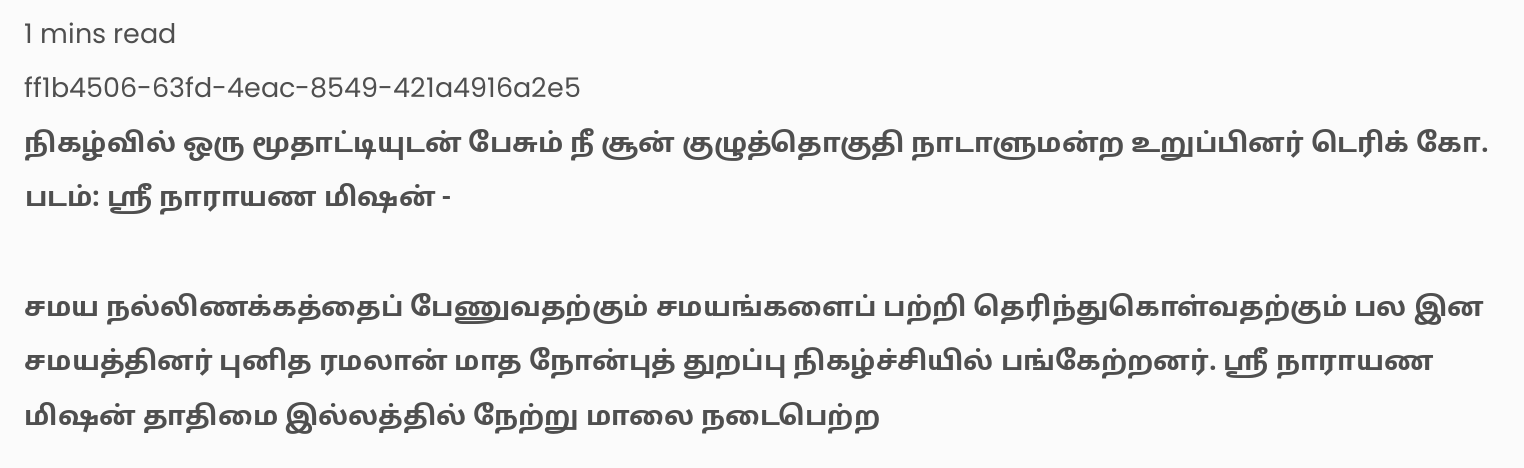1 mins read
ff1b4506-63fd-4eac-8549-421a4916a2e5
நிகழ்வில் ஒரு மூதாட்டியுடன் பேசும் நீ சூன் குழுத்தொகுதி நாடாளுமன்ற உறுப்பினர் டெரிக் கோ. படம்: ஸ்ரீ நாராயண மிஷன் -

சமய நல்லிணக்கத்தைப் பேணுவதற்கும் சமயங்களைப் பற்றி தெரிந்துகொள்வதற்கும் பல இன சமயத்தினர் புனித ரமலான் மாத நோன்புத் துறப்பு நிகழ்ச்சியில் பங்கேற்றனர். ஸ்ரீ நாராயண மிஷன் தாதிமை இல்லத்தில் நேற்று மாலை நடைபெற்ற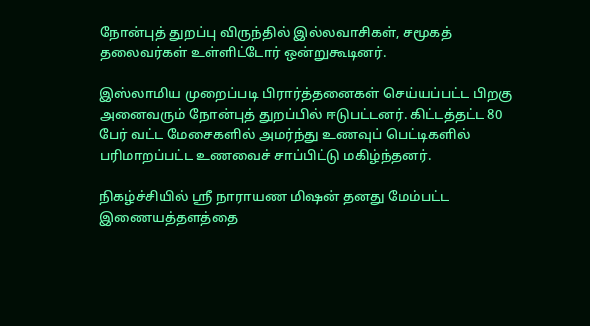நோன்புத் துறப்பு விருந்தில் இல்லவாசிகள், சமூகத் தலைவர்கள் உள்ளிட்டோர் ஒன்றுகூடினர்.

இஸ்லாமிய முறைப்படி பிரார்த்தனைகள் செய்யப்பட்ட பிறகு அனைவரும் நோன்புத் துறப்பில் ஈடுபட்டனர். கிட்டத்தட்ட 80 பேர் வட்ட மேசைகளில் அமர்ந்து உணவுப் பெட்டிகளில் பரிமாறப்பட்ட உணவைச் சாப்பிட்டு மகிழ்ந்தனர்.

நிகழ்ச்சியில் ஸ்ரீ நாராயண மிஷன் தனது மேம்பட்ட இணையத்தளத்தை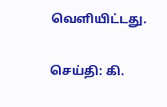வெளியிட்டது.

செய்தி: கி.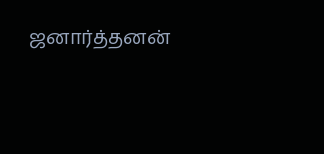ஜனார்த்தனன்